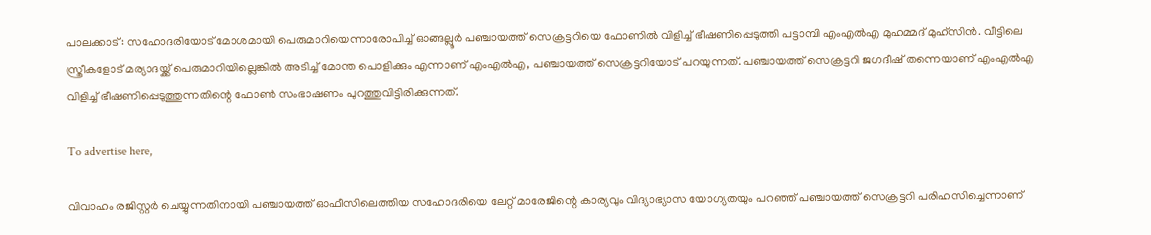പാലക്കാട്: സഹോദരിയോട് മോശമായി പെരുമാറിയെന്നാരോപിച്ച് ഓങ്ങല്ലൂര്‍ പഞ്ചായത്ത് സെക്രട്ടറിയെ ഫോണില്‍ വിളിച്ച് ഭീഷണിപ്പെടുത്തി പട്ടാമ്പി എംഎല്‍എ മുഹമ്മദ് മുഹ്‌സിന്‍. വീട്ടിലെ സ്ത്രീകളോട് മര്യാദയ്ക്ക് പെരുമാറിയില്ലെങ്കില്‍ അടിച്ച് മോന്ത പൊളിക്കും എന്നാണ് എംഎല്‍എ, പഞ്ചായത്ത് സെക്രട്ടറിയോട് പറയുന്നത്. പഞ്ചായത്ത് സെക്രട്ടറി ജഗദീഷ് തന്നെയാണ് എംഎല്‍എ വിളിച്ച് ഭീഷണിപ്പെടുത്തുന്നതിന്റെ ഫോണ്‍ സംഭാഷണം പുറത്തുവിട്ടിരിക്കുന്നത്.

To advertise here,

വിവാഹം രജിസ്റ്റര്‍ ചെയ്യുന്നതിനായി പഞ്ചായത്ത് ഓഫീസിലെത്തിയ സഹോദരിയെ ലേറ്റ് മാരേജിന്റെ കാര്യവും വിദ്യാഭ്യാസ യോഗ്യതയും പറഞ്ഞ് പഞ്ചായത്ത് സെക്രട്ടറി പരിഹസിച്ചെന്നാണ്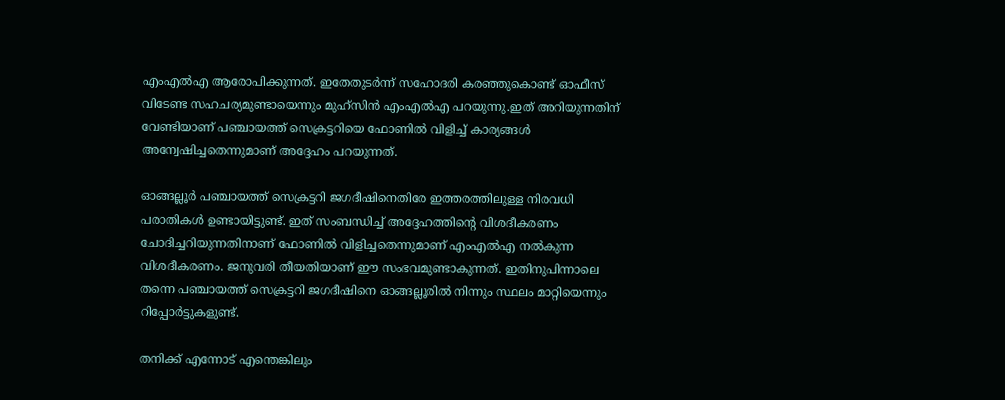എംഎല്‍എ ആരോപിക്കുന്നത്. ഇതേതുടര്‍ന്ന് സഹോദരി കരഞ്ഞുകൊണ്ട് ഓഫീസ് വിടേണ്ട സഹചര്യമുണ്ടായെന്നും മുഹ്‌സിന്‍ എംഎല്‍എ പറയുന്നു.ഇത് അറിയുന്നതിന് വേണ്ടിയാണ് പഞ്ചായത്ത് സെക്രട്ടറിയെ ഫോണില്‍ വിളിച്ച് കാര്യങ്ങള്‍ അന്വേഷിച്ചതെന്നുമാണ് അദ്ദേഹം പറയുന്നത്.

ഓങ്ങല്ലൂര്‍ പഞ്ചായത്ത് സെക്രട്ടറി ജഗദീഷിനെതിരേ ഇത്തരത്തിലുള്ള നിരവധി പരാതികള്‍ ഉണ്ടായിട്ടുണ്ട്. ഇത് സംബന്ധിച്ച് അദ്ദേഹത്തിന്റെ വിശദീകരണം ചോദിച്ചറിയുന്നതിനാണ് ഫോണില്‍ വിളിച്ചതെന്നുമാണ് എംഎല്‍എ നല്‍കുന്ന വിശദീകരണം. ജനുവരി തീയതിയാണ് ഈ സംഭവമുണ്ടാകുന്നത്. ഇതിനുപിന്നാലെ തന്നെ പഞ്ചായത്ത് സെക്രട്ടറി ജഗദീഷിനെ ഓങ്ങല്ലൂരില്‍ നിന്നും സ്ഥലം മാറ്റിയെന്നും റിപ്പോര്‍ട്ടുകളുണ്ട്.

തനിക്ക് എന്നോട് എന്തെങ്കിലും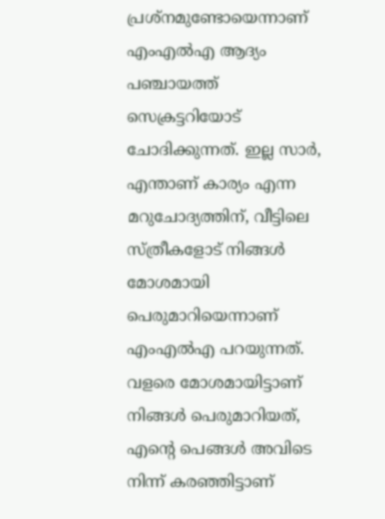പ്രശ്‌നമുണ്ടോയെന്നാണ് എംഎല്‍എ ആദ്യം പഞ്ചായത്ത് സെക്രട്ടറിയോട് ചോദിക്കുന്നത്. ഇല്ല സാര്‍, എന്താണ് കാര്യം എന്ന മറുചോദ്യത്തിന്, വീട്ടിലെ സ്ത്രീകളോട് നിങ്ങള്‍ മോശമായി പെരുമാറിയെന്നാണ് എംഎല്‍എ പറയുന്നത്. വളരെ മോശമായിട്ടാണ് നിങ്ങള്‍ പെരുമാറിയത്, എന്റെ പെങ്ങള്‍ അവിടെ നിന്ന് കരഞ്ഞിട്ടാണ്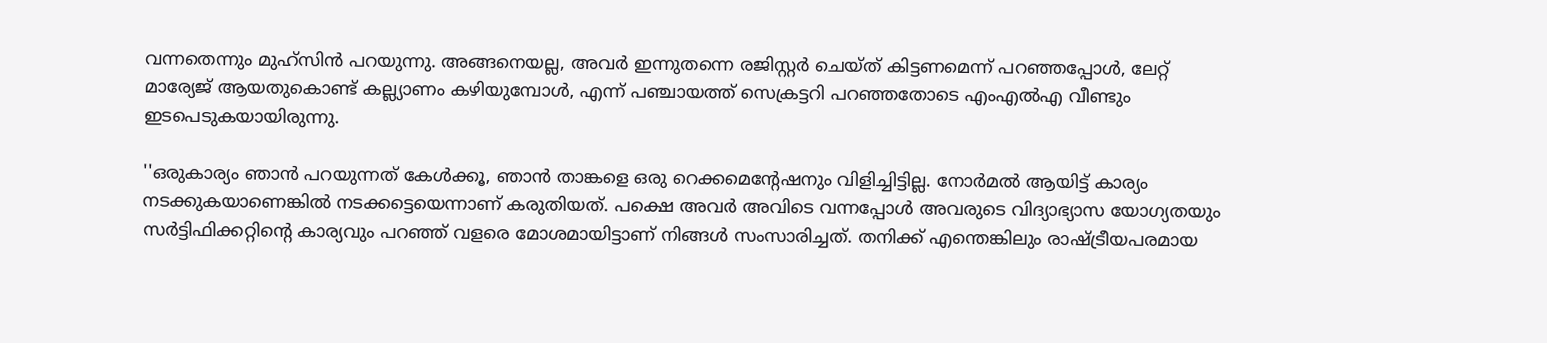വന്നതെന്നും മുഹ്‌സിന്‍ പറയുന്നു. അങ്ങനെയല്ല, അവര്‍ ഇന്നുതന്നെ രജിസ്റ്റര്‍ ചെയ്ത് കിട്ടണമെന്ന് പറഞ്ഞപ്പോള്‍, ലേറ്റ് മാര്യേജ് ആയതുകൊണ്ട് കല്ല്യാണം കഴിയുമ്പോള്‍, എന്ന് പഞ്ചായത്ത് സെക്രട്ടറി പറഞ്ഞതോടെ എംഎല്‍എ വീണ്ടും ഇടപെടുകയായിരുന്നു.

''ഒരുകാര്യം ഞാന്‍ പറയുന്നത് കേള്‍ക്കൂ, ഞാന്‍ താങ്കളെ ഒരു റെക്കമെന്റേഷനും വിളിച്ചിട്ടില്ല. നോര്‍മല്‍ ആയിട്ട് കാര്യം നടക്കുകയാണെങ്കില്‍ നടക്കട്ടെയെന്നാണ് കരുതിയത്. പക്ഷെ അവര്‍ അവിടെ വന്നപ്പോള്‍ അവരുടെ വിദ്യാഭ്യാസ യോഗ്യതയും സര്‍ട്ടിഫിക്കറ്റിന്റെ കാര്യവും പറഞ്ഞ് വളരെ മോശമായിട്ടാണ് നിങ്ങള്‍ സംസാരിച്ചത്. തനിക്ക് എന്തെങ്കിലും രാഷ്ട്രീയപരമായ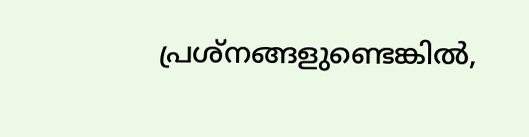പ്രശ്‌നങ്ങളുണ്ടെങ്കില്‍,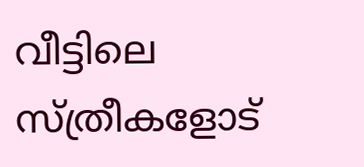വീട്ടിലെ സ്ത്രീകളോട്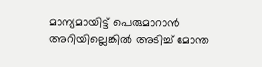മാന്യമായിട്ട് പെരുമാറാന്‍ അറിയില്ലെങ്കില്‍ അടിച്ച് മോന്ത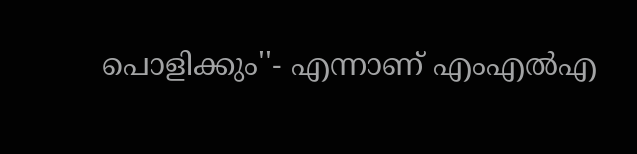പൊളിക്കും''- എന്നാണ് എംഎല്‍എ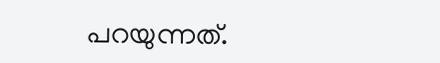പറയുന്നത്.